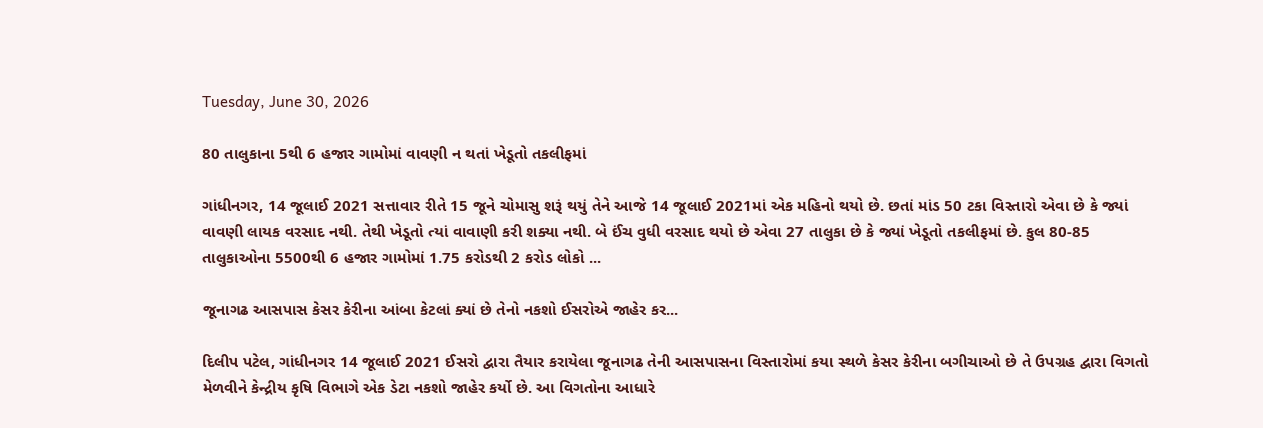Tuesday, June 30, 2026

80 તાલુકાના 5થી 6 હજાર ગામોમાં વાવણી ન થતાં ખેડૂતો તકલીફમાં

ગાંધીનગર, 14 જૂલાઈ 2021 સત્તાવાર રીતે 15 જૂને ચોમાસુ શરૂં થયું તેને આજે 14 જૂલાઈ 2021માં એક મહિનો થયો છે. છતાં માંડ 50 ટકા વિસ્તારો એવા છે કે જ્યાં વાવણી લાયક વરસાદ નથી. તેથી ખેડૂતો ત્યાં વાવાણી કરી શક્યા નથી. બે ઈંચ વુધી વરસાદ થયો છે એવા 27 તાલુકા છે કે જ્યાં ખેડૂતો તકલીફમાં છે. કુલ 80-85 તાલુકાઓના 5500થી 6 હજાર ગામોમાં 1.75 કરોડથી 2 કરોડ લોકો ...

જૂનાગઢ આસપાસ કેસર કેરીના આંબા કેટલાં ક્યાં છે તેનો નકશો ઈસરોએ જાહેર કર...

દિલીપ પટેલ, ગાંધીનગર 14 જૂલાઈ 2021 ઈસરો દ્વારા તૈયાર કરાયેલા જૂનાગઢ તેની આસપાસના વિસ્તારોમાં કયા સ્થળે કેસર કેરીના બગીચાઓ છે તે ઉપગ્રહ દ્વારા વિગતો મેળવીને કેન્દ્રીય કૃષિ વિભાગે એક ડેટા નકશો જાહેર કર્યો છે. આ વિગતોના આધારે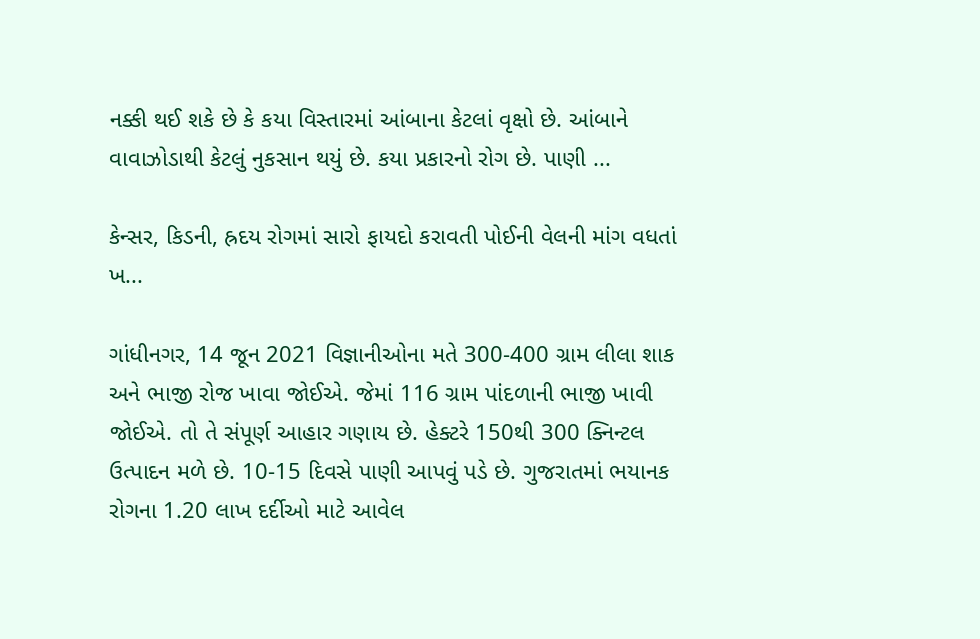નક્કી થઈ શકે છે કે કયા વિસ્તારમાં આંબાના કેટલાં વૃક્ષો છે. આંબાને વાવાઝોડાથી કેટલું નુકસાન થયું છે. કયા પ્રકારનો રોગ છે. પાણી ...

કેન્સર, કિડની, હ્રદય રોગમાં સારો ફાયદો કરાવતી પોઈની વેલની માંગ વધતાં ખ...

ગાંધીનગર, 14 જૂન 2021 વિજ્ઞાનીઓના મતે 300-400 ગ્રામ લીલા શાક અને ભાજી રોજ ખાવા જોઈએ. જેમાં 116 ગ્રામ પાંદળાની ભાજી ખાવી જોઈએ. તો તે સંપૂર્ણ આહાર ગણાય છે. હેક્ટરે 150થી 300 ક્નિન્ટલ ઉત્પાદન મળે છે. 10-15 દિવસે પાણી આપવું પડે છે. ગુજરાતમાં ભયાનક રોગના 1.20 લાખ દર્દીઓ માટે આવેલ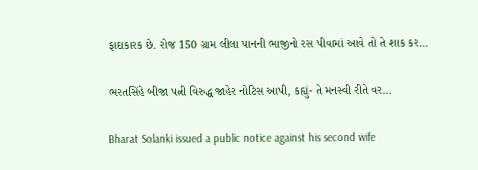ફાદાકારક છે. રોજ 150 ગ્રામ લીલા પાનની ભાજીનો રસ પીવામાં આવે તો તે શાક કર...

ભરતસિંહે બીજા પત્ની વિરુદ્ધ જાહેર નોટિસ આપી, કહ્યું- તે મનસ્વી રીતે વર...

Bharat Solanki issued a public notice against his second wife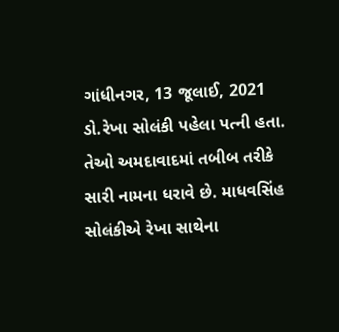ગાંધીનગર, 13 જૂલાઈ, 2021 ડો.રેખા સોલંકી પહેલા પત્ની હતા. તેઓ અમદાવાદમાં તબીબ તરીકે સારી નામના ધરાવે છે. માધવસિંહ સોલંકીએ રેખા સાથેના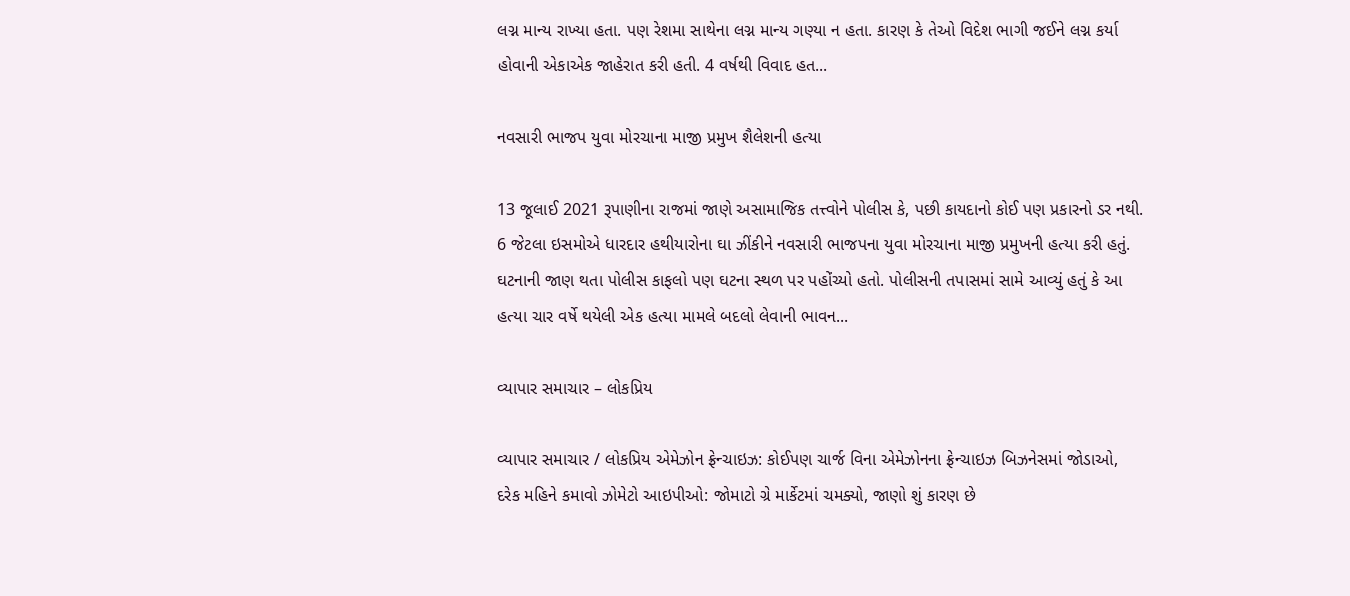લગ્ન માન્ય રાખ્યા હતા. પણ રેશમા સાથેના લગ્ન માન્ય ગણ્યા ન હતા. કારણ કે તેઓ વિદેશ ભાગી જઈને લગ્ન કર્યા હોવાની એકાએક જાહેરાત કરી હતી. 4 વર્ષથી વિવાદ હત...

નવસારી ભાજપ યુવા મોરચાના માજી પ્રમુખ શૈલેશની હત્યા

13 જૂલાઈ 2021 રૂપાણીના રાજમાં જાણે અસામાજિક તત્ત્વોને પોલીસ કે, પછી કાયદાનો કોઈ પણ પ્રકારનો ડર નથી. 6 જેટલા ઇસમોએ ધારદાર હથીયારોના ઘા ઝીંકીને નવસારી ભાજપના યુવા મોરચાના માજી પ્રમુખની હત્યા કરી હતું. ઘટનાની જાણ થતા પોલીસ કાફલો પણ ઘટના સ્થળ પર પહોંચ્યો હતો. પોલીસની તપાસમાં સામે આવ્યું હતું કે આ હત્યા ચાર વર્ષે થયેલી એક હત્યા મામલે બદલો લેવાની ભાવન...

વ્યાપાર સમાચાર – લોકપ્રિય

વ્યાપાર સમાચાર / લોકપ્રિય એમેઝોન ફ્રેન્ચાઇઝ: કોઈપણ ચાર્જ વિના એમેઝોનના ફ્રેન્ચાઇઝ બિઝનેસમાં જોડાઓ, દરેક મહિને કમાવો ઝોમેટો આઇપીઓ: જોમાટો ગ્રે માર્કેટમાં ચમક્યો, જાણો શું કારણ છે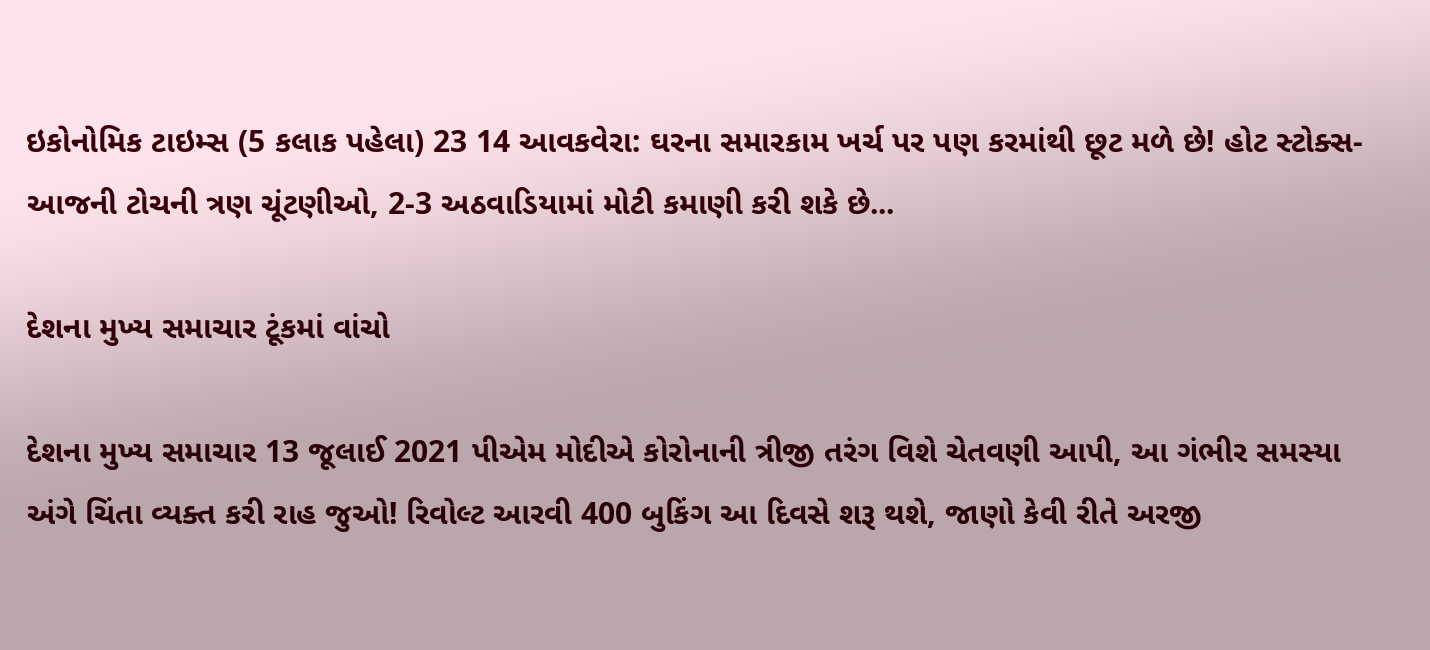ઇકોનોમિક ટાઇમ્સ (5 કલાક પહેલા) 23 14 આવકવેરા: ઘરના સમારકામ ખર્ચ પર પણ કરમાંથી છૂટ મળે છે! હોટ સ્ટોક્સ- આજની ટોચની ત્રણ ચૂંટણીઓ, 2-3 અઠવાડિયામાં મોટી કમાણી કરી શકે છે...

દેશના મુખ્ય સમાચાર ટૂંકમાં વાંચો

દેશના મુખ્ય સમાચાર 13 જૂલાઈ 2021 પીએમ મોદીએ કોરોનાની ત્રીજી તરંગ વિશે ચેતવણી આપી, આ ગંભીર સમસ્યા અંગે ચિંતા વ્યક્ત કરી રાહ જુઓ! રિવોલ્ટ આરવી 400 બુકિંગ આ દિવસે શરૂ થશે, જાણો કેવી રીતે અરજી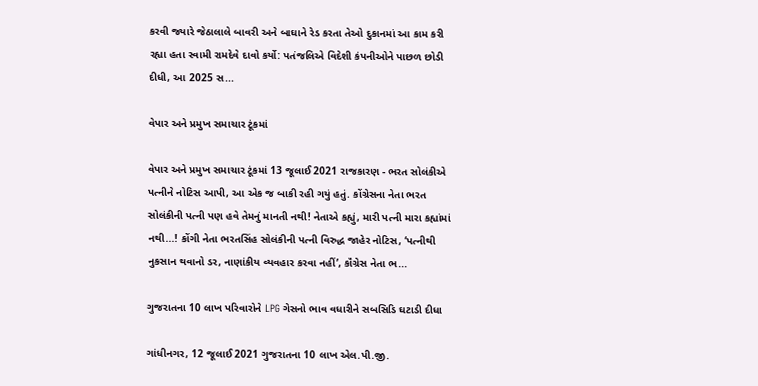કરવી જ્યારે જેઠાલાલે બાવરી અને બાઘાને રેડ કરતા તેઓ દુકાનમાં આ કામ કરી રહ્યા હતા સ્વામી રામદેવે દાવો કર્યો: પતંજલિએ વિદેશી કંપનીઓને પાછળ છોડી દીધી, આ 2025 સ...

વેપાર અને પ્રમુખ સમાચાર ટૂંકમાં

વેપાર અને પ્રમુખ સમાચાર ટૂંકમાં 13 જૂલાઈ 2021 રાજકારણ - ભરત સોલંકીએ પત્નીને નોટિસ આપી, આ એક જ બાકી રહી ગયું હતું. કોંગ્રેસના નેતા ભરત સોલંકીની પત્ની પણ હવે તેમનું માનતી નથી! નેતાએ કહ્યું, મારી પત્ની મારા કહ્યાંમાં નથી...! કોંગી નેતા ભરતસિંહ સોલંકીની પત્ની વિરુદ્ધ જાહેર નોટિસ, ‘પત્નીથી નુકસાન થવાનો ડર, નાણાંકીય વ્યવહાર કરવા નહીં’, કૉંગ્રેસ નેતા ભ...

ગુજરાતના 10 લાખ પરિવારોને LPG ગેસનો ભાવ વધારીને સબસિડિ ઘટાડી દીધા

ગાંધીનગર, 12 જૂલાઈ 2021 ગુજરાતના 10 લાખ એલ.પી.જી.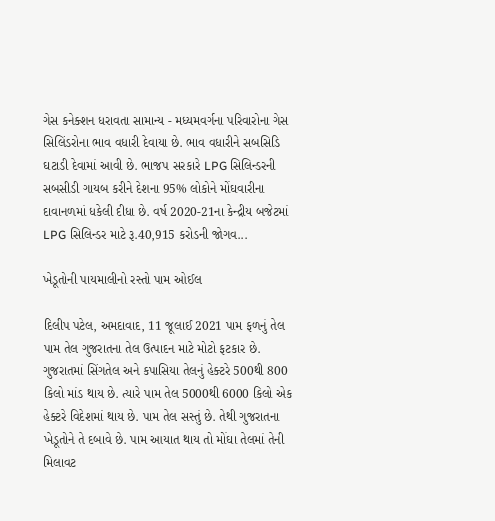ગેસ કનેક્શન ધરાવતા સામાન્ય - મધ્યમવર્ગના પરિવારોના ગેસ સિલિંડરોના ભાવ વધારી દેવાયા છે. ભાવ વધારીને સબસિડિ ઘટાડી દેવામાં આવી છે. ભાજપ સરકારે LPG સિલિન્ડરની સબસીડી ગાયબ કરીને દેશના 95% લોકોને મોંઘવારીના દાવાનળમાં ધકેલી દીધા છે. વર્ષ 2020-21ના કેન્દ્રીય બજેટમાં LPG સિલિન્ડર માટે રૂ.40,915 કરોડની જોગવ...

ખેડૂતોની પાયમાલીનો રસ્તો પામ ઓઈલ

દિલીપ પટેલ, અમદાવાદ, 11 જૂલાઈ 2021 પામ ફળનું તેલ પામ તેલ ગુજરાતના તેલ ઉત્પાદન માટે મોટો ફટકાર છે. ગુજરાતમાં સિંગતેલ અને કપાસિયા તેલનું હેક્ટરે 500થી 800 કિલો માંડ થાય છે. ત્યારે પામ તેલ 5000થી 6000 કિલો એક હેક્ટરે વિદેશમાં થાય છે. પામ તેલ સસ્તું છે. તેથી ગુજરાતના ખેડૂતોને તે દબાવે છે. પામ આયાત થાય તો મોંઘા તેલમાં તેની મિલાવટ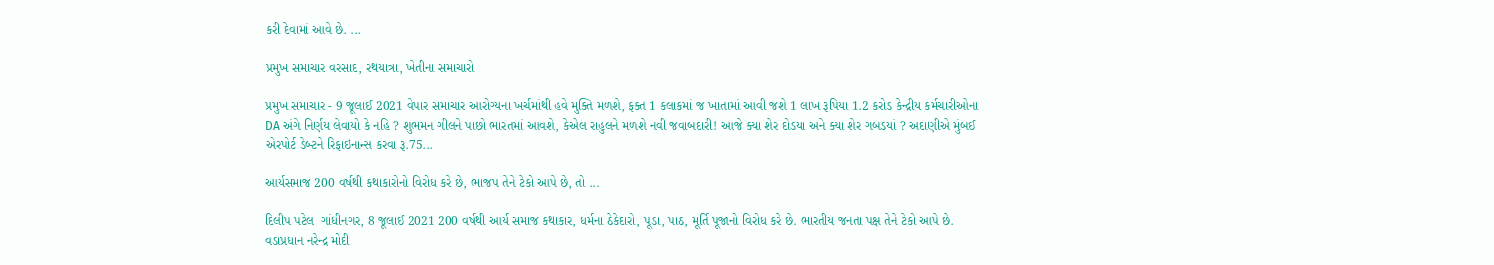કરી દેવામાં આવે છે. ...

પ્રમુખ સમાચાર વરસાદ, રથયાત્રા, ખેતીના સમાચારો

પ્રમુખ સમાચાર - 9 જૂલાઈ 2021 વેપાર સમાચાર આરોગ્યના ખર્ચમાંથી હવે મુક્તિ મળશે, ફક્ત 1 કલાકમાં જ ખાતામાં આવી જશે 1 લાખ રૂપિયા 1.2 કરોડ કેન્દ્રીય કર્મચારીઓના DA અંગે નિર્ણય લેવાયો કે નહિ ? શુભમન ગીલને પાછો ભારતમાં આવશે, કેએલ રાહુલને મળશે નવી જવાબદારી! આજે ક્યા શેર દોડયા અને ક્યા શેર ગબડયાં ? અદાણીએ મુંબઈ એરપોર્ટ ડેબ્ટને રિફાઇનાન્સ કરવા રૂ.75...

આર્યસમાજ 200 વર્ષથી કથાકારોનો વિરોધ કરે છે, ભાજપ તેને ટેકો આપે છે, તો ...

દિલીપ પટેલ  ગાંધીનગર, 8 જૂલાઈ 2021 200 વર્ષથી આર્ય સમાજ કથાકાર, ધર્મના ઠેકેદારો, પૂડા, પાઠ, મૂર્તિ પૂજાનો વિરોધ કરે છે. ભારતીય જનતા પક્ષ તેને ટેકો આપે છે. વડાપ્રધાન નરેન્દ્ર મોદી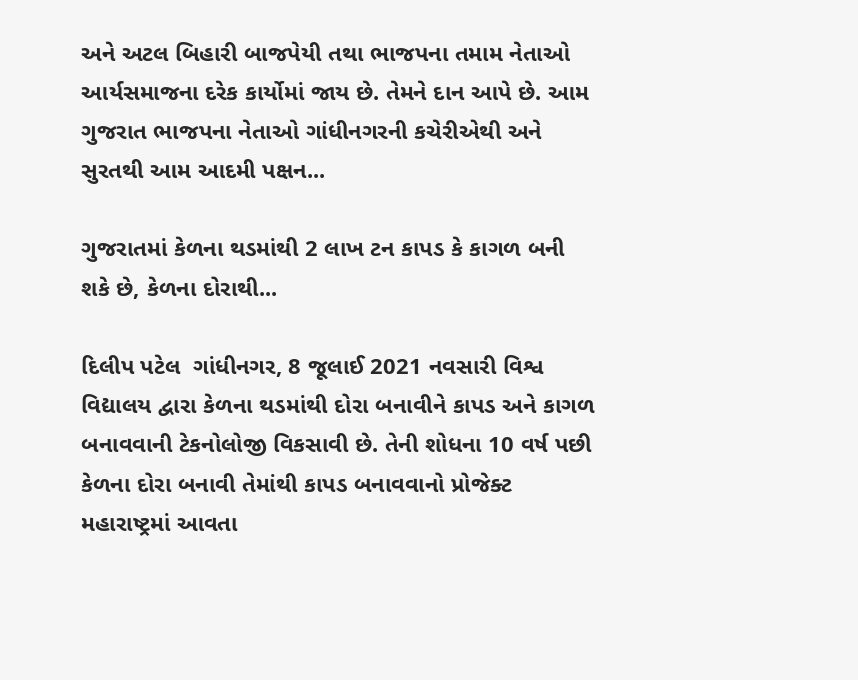અને અટલ બિહારી બાજપેયી તથા ભાજપના તમામ નેતાઓ આર્યસમાજના દરેક કાર્યોમાં જાય છે. તેમને દાન આપે છે. આમ ગુજરાત ભાજપના નેતાઓ ગાંધીનગરની કચેરીએથી અને સુરતથી આમ આદમી પક્ષન...

ગુજરાતમાં કેળના થડમાંથી 2 લાખ ટન કાપડ કે કાગળ બની શકે છે, કેળના દોરાથી...

દિલીપ પટેલ  ગાંધીનગર, 8 જૂલાઈ 2021 નવસારી વિશ્વ વિદ્યાલય દ્વારા કેળના થડમાંથી દોરા બનાવીને કાપડ અને કાગળ બનાવવાની ટેકનોલોજી વિકસાવી છે. તેની શોધના 10 વર્ષ પછી કેળના દોરા બનાવી તેમાંથી કાપડ બનાવવાનો પ્રોજેક્ટ મહારાષ્ટ્રમાં આવતા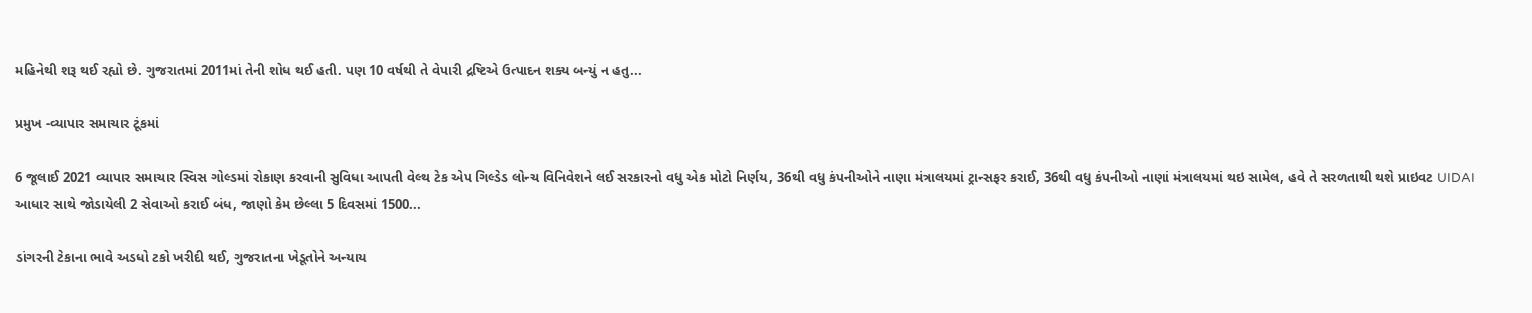મહિનેથી શરૂ થઈ રહ્યો છે. ગુજરાતમાં 2011માં તેની શોધ થઈ હતી. પણ 10 વર્ષથી તે વેપારી દ્રષ્ટિએ ઉત્પાદન શક્ય બન્યું ન હતુ...

પ્રમુખ -વ્યાપાર સમાચાર ટૂંકમાં

6 જૂલાઈ 2021 વ્યાપાર સમાચાર સ્વિસ ગોલ્ડમાં રોકાણ કરવાની સુવિધા આપતી વેલ્થ ટેક એપ ગિલ્ડેડ લોન્ચ વિનિવેશને લઈ સરકારનો વધુ એક મોટો નિર્ણય, 36થી વધુ કંપનીઓને નાણા મંત્રાલયમાં ટ્રાન્સફર કરાઈ, 36થી વધુ કંપનીઓ નાણાં મંત્રાલયમાં થઇ સામેલ, હવે તે સરળતાથી થશે પ્રાઇવટ UIDAI આધાર સાથે જોડાયેલી 2 સેવાઓ કરાઈ બંધ, જાણો કેમ છેલ્લા 5 દિવસમાં 1500...

ડાંગરની ટેકાના ભાવે અડધો ટકો ખરીદી થઈ, ગુજરાતના ખેડૂતોને અન્યાય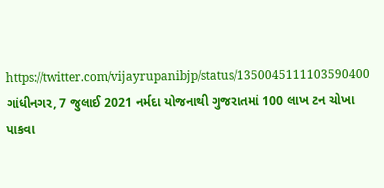https://twitter.com/vijayrupanibjp/status/1350045111103590400 ગાંધીનગર, 7 જુલાઈ 2021 નર્મદા યોજનાથી ગુજરાતમાં 100 લાખ ટન ચોખા પાકવા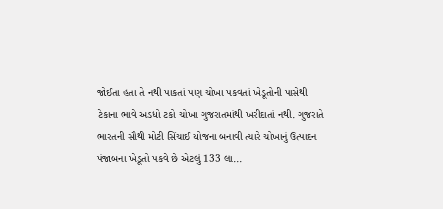જોઈતા હતા તે નથી પાકતાં પણ ચોખા પકવતાં ખેડૂતોની પાસેથી ટેકાના ભાવે અડધો ટકો ચોખા ગુજરાતમાંથી ખરીદાતાં નથી. ગુજરાતે ભારતની સૌથી મોટી સિંચાઈ યોજના બનાવી ત્યારે ચોખાનું ઉત્પાદન પંજાબના ખેડૂતો પકવે છે એટલું 133 લા...